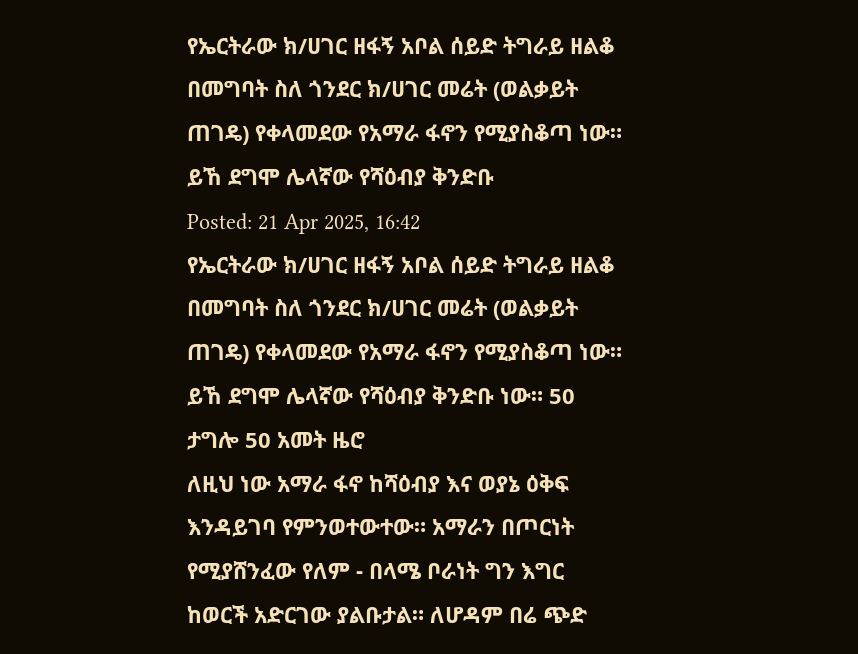የኤርትራው ክ/ሀገር ዘፋኝ አቦል ሰይድ ትግራይ ዘልቆ በመግባት ስለ ጎንደር ክ/ሀገር መሬት (ወልቃይት ጠገዴ) የቀላመደው የአማራ ፋኖን የሚያስቆጣ ነው። ይኸ ደግሞ ሌላኛው የሻዕብያ ቅንድቡ
Posted: 21 Apr 2025, 16:42
የኤርትራው ክ/ሀገር ዘፋኝ አቦል ሰይድ ትግራይ ዘልቆ በመግባት ስለ ጎንደር ክ/ሀገር መሬት (ወልቃይት ጠገዴ) የቀላመደው የአማራ ፋኖን የሚያስቆጣ ነው። ይኸ ደግሞ ሌላኛው የሻዕብያ ቅንድቡ ነው። 50 ታግሎ 50 አመት ዜሮ
ለዚህ ነው አማራ ፋኖ ከሻዕብያ እና ወያኔ ዕቅፍ እንዳይገባ የምንወተውተው። አማራን በጦርነት የሚያሸንፈው የለም - በላሜ ቦራነት ግን እግር ከወርች አድርገው ያልቡታል። ለሆዳም በሬ ጭድ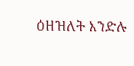ዕዘዝለት እንድሉ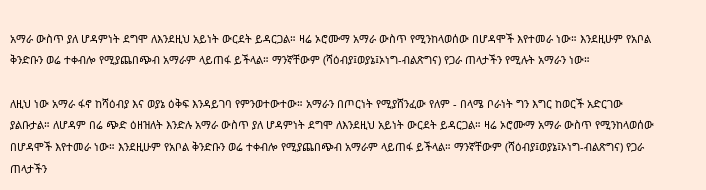አማራ ውስጥ ያለ ሆዳምነት ደግሞ ለእንደዚህ አይነት ውርደት ይዳርጋል። ዛሬ ኦሮሙማ አማራ ውስጥ የሚንከላወሰው በሆዳሞች እየተመራ ነው። እንደዚሁም የአቦል ቅንድቡን ወሬ ተቀብሎ የሚያጨበጭብ አማራም ላይጠፋ ይችላል። ማንኛቸውም (ሻዕብያ፤ወያኔ፤ኦነግ-ብልጽግና) የጋራ ጠላታችን የሚሉት አማራን ነው።

ለዚህ ነው አማራ ፋኖ ከሻዕብያ እና ወያኔ ዕቅፍ እንዳይገባ የምንወተውተው። አማራን በጦርነት የሚያሸንፈው የለም - በላሜ ቦራነት ግን እግር ከወርች አድርገው ያልቡታል። ለሆዳም በሬ ጭድ ዕዘዝለት እንድሉ አማራ ውስጥ ያለ ሆዳምነት ደግሞ ለእንደዚህ አይነት ውርደት ይዳርጋል። ዛሬ ኦሮሙማ አማራ ውስጥ የሚንከላወሰው በሆዳሞች እየተመራ ነው። እንደዚሁም የአቦል ቅንድቡን ወሬ ተቀብሎ የሚያጨበጭብ አማራም ላይጠፋ ይችላል። ማንኛቸውም (ሻዕብያ፤ወያኔ፤ኦነግ-ብልጽግና) የጋራ ጠላታችን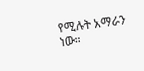የሚሉት አማራን ነው።